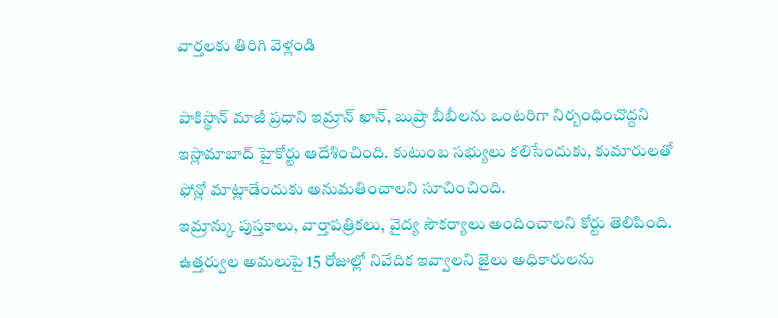వార్తలకు తిరిగి వెళ్లండి

పాకిస్థాన్ మాజీ ప్రధాని ఇమ్రాన్ ఖాన్, బుష్రా బీబీలను ఒంటరిగా నిర్బంధించొద్దని ఇస్లామాబాద్ హైకోర్టు ఆదేశించింది. కుటుంబ సభ్యులు కలిసేందుకు, కుమారులతో ఫోన్లో మాట్లాడేందుకు అనుమతించాలని సూచించింది.
ఇమ్రాన్కు పుస్తకాలు, వార్తాపత్రికలు, వైద్య సౌకర్యాలు అందించాలని కోర్టు తెలిపింది. ఉత్తర్వుల అమలుపై 15 రోజుల్లో నివేదిక ఇవ్వాలని జైలు అధికారులను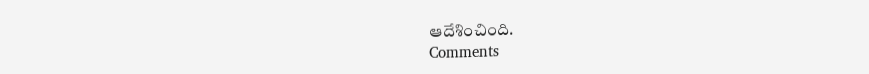ఆదేశించింది.
Comments